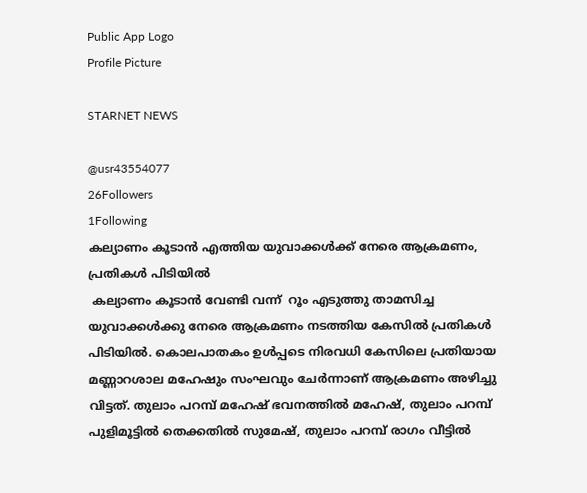Public App Logo
Profile Picture

STARNET NEWS

@usr43554077
26Followers
1Following
കല്യാണം കൂടാൻ എത്തിയ യുവാക്കൾക്ക് നേരെ ആക്രമണം, പ്രതികൾ പിടിയിൽ
 കല്യാണം കൂടാൻ വേണ്ടി വന്ന്  റൂം എടുത്തു താമസിച്ച യുവാക്കൾക്കു നേരെ ആക്രമണം നടത്തിയ കേസിൽ പ്രതികൾ പിടിയിൽ. കൊലപാതകം ഉൾപ്പടെ നിരവധി കേസിലെ പ്രതിയായ മണ്ണാറശാല മഹേഷും സംഘവും ചേർന്നാണ് ആക്രമണം അഴിച്ചു വിട്ടത്. തുലാം പറമ്പ് മഹേഷ് ഭവനത്തിൽ മഹേഷ്, തുലാം പറമ്പ് പുളിമൂട്ടിൽ തെക്കതിൽ സുമേഷ്, തുലാം പറമ്പ് രാഗം വീട്ടിൽ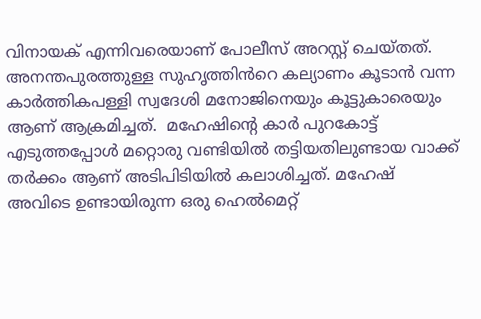വിനായക് എന്നിവരെയാണ് പോലീസ് അറസ്റ്റ് ചെയ്തത്. അനന്തപുരത്തുള്ള സുഹൃത്തിൻറെ കല്യാണം കൂടാൻ വന്ന കാർത്തികപള്ളി സ്വദേശി മനോജിനെയും കൂട്ടുകാരെയും ആണ് ആക്രമിച്ചത്.  മഹേഷിന്റെ കാർ പുറകോട്ട് എടുത്തപ്പോൾ മറ്റൊരു വണ്ടിയിൽ തട്ടിയതിലുണ്ടായ വാക്ക് തർക്കം ആണ് അടിപിടിയിൽ കലാശിച്ചത്. മഹേഷ്‌ അവിടെ ഉണ്ടായിരുന്ന ഒരു ഹെൽമെറ്റ്‌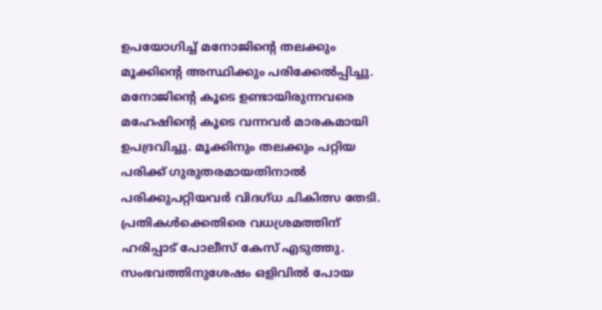ഉപയോഗിച്ച് മനോജിന്റെ തലക്കും മൂക്കിന്റെ അസ്ഥിക്കും പരിക്കേൽപ്പിച്ചു.  മനോജിന്റെ കൂടെ ഉണ്ടായിരുന്നവരെ മഹേഷിന്റെ കൂടെ വന്നവർ മാരകമായി ഉപദ്രവിച്ചു. മൂക്കിനും തലക്കും പറ്റിയ പരിക്ക് ഗുരുതരമായതിനാൽ പരിക്കുപറ്റിയവർ വിദഗ്ധ ചികിത്സ തേടി. പ്രതികൾക്കെതിരെ വധശ്രമത്തിന് ഹരിപ്പാട് പോലീസ് കേസ് എടുത്തു. സംഭവത്തിനുശേഷം ഒളിവിൽ പോയ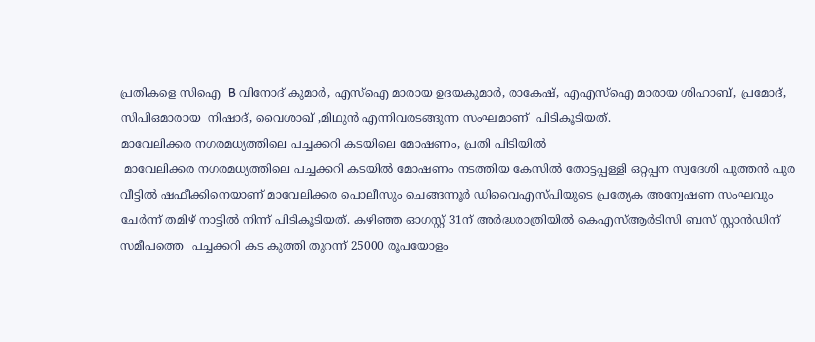പ്രതികളെ സിഐ  B വിനോദ് കുമാർ, എസ്ഐ മാരായ ഉദയകുമാർ, രാകേഷ്, എഎസ്ഐ മാരായ ശിഹാബ്, പ്രമോദ്, സിപിഒമാരായ  നിഷാദ്, വൈശാഖ് ,മിഥുൻ എന്നിവരടങ്ങുന്ന സംഘമാണ്  പിടികൂടിയത്.
മാവേലിക്കര നഗരമധ്യത്തിലെ പച്ചക്കറി കടയിലെ മോഷണം, പ്രതി പിടിയിൽ
 മാവേലിക്കര നഗരമധ്യത്തിലെ പച്ചക്കറി കടയിൽ മോഷണം നടത്തിയ കേസിൽ തോട്ടപ്പള്ളി ഒറ്റപ്പന സ്വദേശി പുത്തൻ പുര വീട്ടിൽ ഷഫീക്കിനെയാണ് മാവേലിക്കര പൊലീസും ചെങ്ങന്നൂർ ഡിവൈഎസ്പിയുടെ പ്രത്യേക അന്വേഷണ സംഘവും ചേർന്ന് തമിഴ് നാട്ടിൽ നിന്ന് പിടികൂടിയത്. കഴിഞ്ഞ ഓഗസ്റ്റ് 31ന് അർദ്ധരാത്രിയിൽ കെഎസ്ആർടിസി ബസ് സ്റ്റാൻഡിന് സമീപത്തെ  പച്ചക്കറി കട കുത്തി തുറന്ന് 25000 രൂപയോളം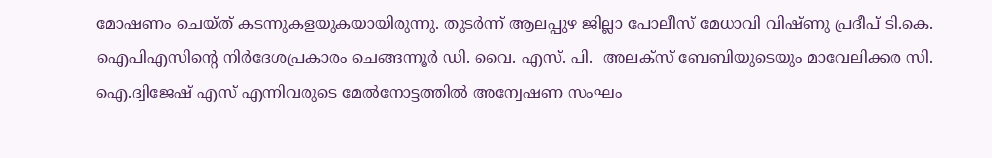മോഷണം ചെയ്ത് കടന്നുകളയുകയായിരുന്നു. തുടർന്ന് ആലപ്പുഴ ജില്ലാ പോലീസ് മേധാവി വിഷ്ണു പ്രദീപ് ടി.കെ. ഐപിഎസിന്റെ നിർദേശപ്രകാരം ചെങ്ങന്നൂർ ഡി. വൈ. എസ്. പി.  അലക്സ് ബേബിയുടെയും മാവേലിക്കര സി. ഐ.ദ്വിജേഷ് എസ് എന്നിവരുടെ മേൽനോട്ടത്തിൽ അന്വേഷണ സംഘം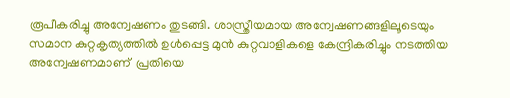രൂപീകരിച്ചു അന്വേഷണം തുടങ്ങി. ശാസ്ത്രീയമായ അന്വേഷണങ്ങളിലൂടെയും സമാന കുറ്റകൃത്യത്തിൽ ഉൾപ്പെട്ട മുൻ കുറ്റവാളികളെ കേന്ദ്രികരിച്ചും നടത്തിയ  അന്വേഷണമാണ്  പ്രതിയെ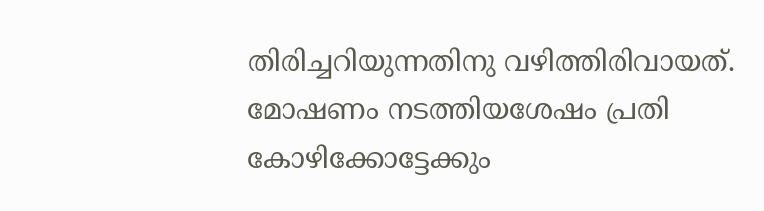തിരിച്ചറിയുന്നതിനു വഴിത്തിരിവായത്. മോഷണം നടത്തിയശേഷം പ്രതി കോഴിക്കോട്ടേക്കും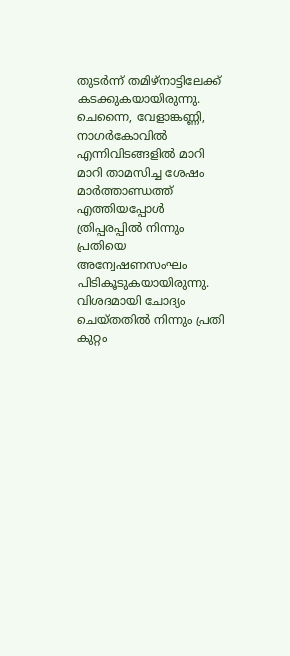തുടർന്ന് തമിഴ്നാട്ടിലേക്ക് കടക്കുകയായിരുന്നു.  ചെന്നൈ, വേളാങ്കണ്ണി, നാഗർകോവിൽ എന്നിവിടങ്ങളിൽ മാറി മാറി താമസിച്ച ശേഷം മാർത്താണ്ഡത്ത് എത്തിയപ്പോൾ ത്രിപ്പരപ്പിൽ നിന്നും പ്രതിയെ അന്വേഷണസംഘം പിടികൂടുകയായിരുന്നു. വിശദമായി ചോദ്യം ചെയ്തതിൽ നിന്നും പ്രതി കുറ്റം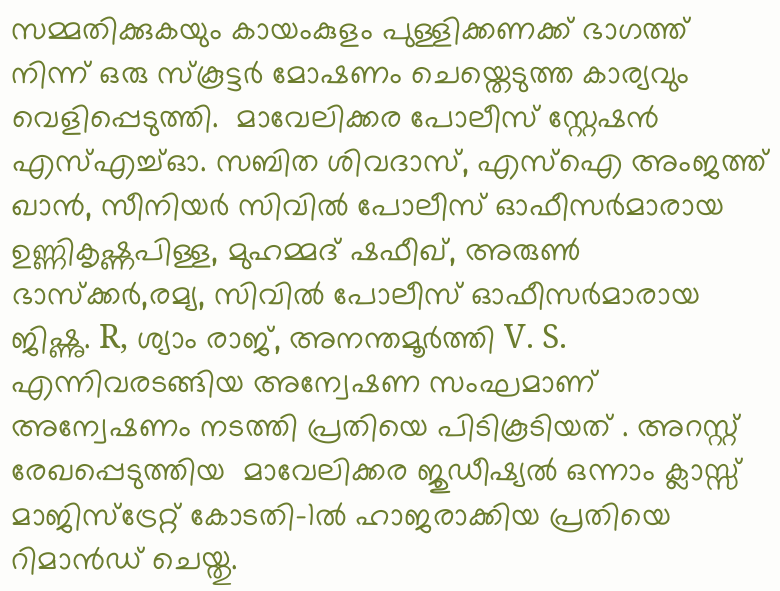സമ്മതിക്കുകയും കായംകുളം പുള്ളിക്കണക്ക് ഭാഗത്ത് നിന്ന് ഒരു സ്കൂട്ടർ മോഷണം ചെയ്തെടുത്ത കാര്യവും വെളിപ്പെടുത്തി.  മാവേലിക്കര പോലീസ് സ്റ്റേഷൻ എസ്എച്ച്ഓ. സബിത ശിവദാസ്, എസ്ഐ അംജത്ത് ഖാൻ, സീനിയർ സിവിൽ പോലീസ് ഓഫീസർമാരായ  ഉണ്ണികൃഷ്ണപിള്ള, മുഹമ്മദ്‌ ഷഫീഖ്, അരുൺ ഭാസ്ക്കർ,രമ്യ, സിവിൽ പോലീസ് ഓഫീസർമാരായ ജിഷ്ണു. R, ശ്യാം രാജ്, അനന്തമൂർത്തി V. S. എന്നിവരടങ്ങിയ അന്വേഷണ സംഘമാണ് അന്വേഷണം നടത്തി പ്രതിയെ പിടികൂടിയത് . അറസ്റ്റ് രേഖപ്പെടുത്തിയ  മാവേലിക്കര ജുഡീഷ്യൽ ഒന്നാം ക്ലാസ്സ്‌ മാജിസ്‌ട്രേറ്റ് കോടതി-1ൽ ഹാജരാക്കിയ പ്രതിയെ റിമാൻഡ് ചെയ്തു.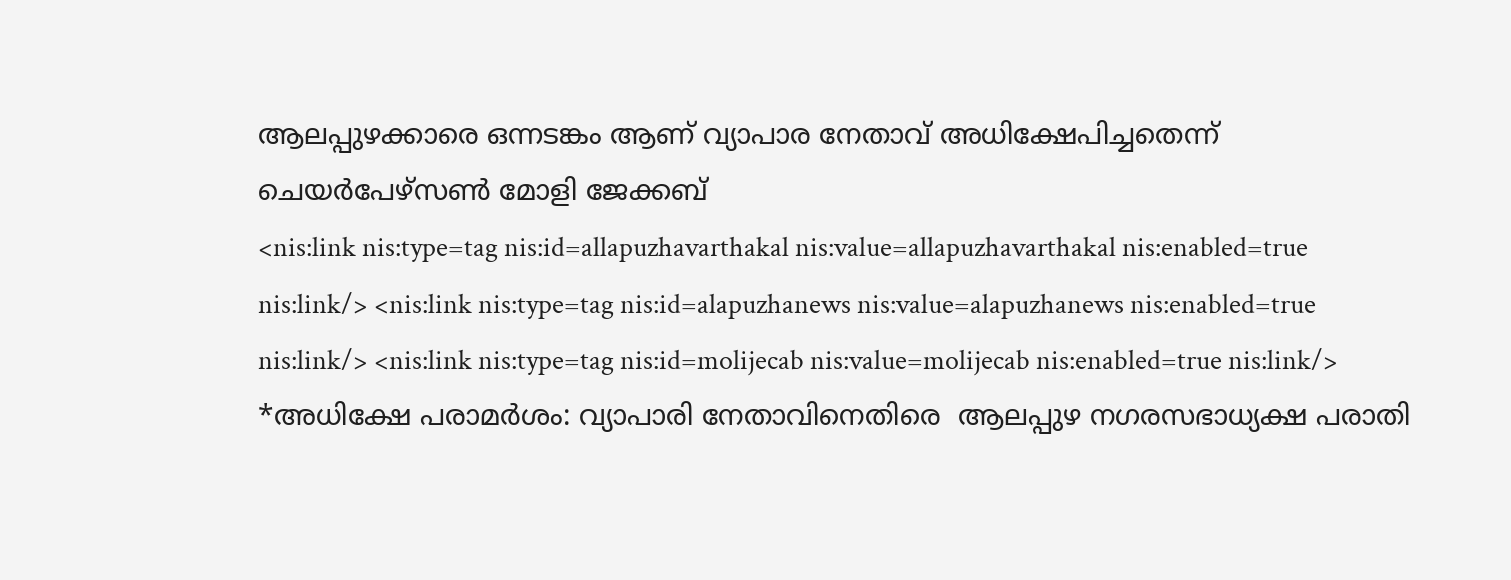ആലപ്പുഴക്കാരെ ഒന്നടങ്കം ആണ് വ്യാപാര നേതാവ് അധിക്ഷേപിച്ചതെന്ന് ചെയർപേഴ്സൺ മോളി ജേക്കബ്
<nis:link nis:type=tag nis:id=allapuzhavarthakal nis:value=allapuzhavarthakal nis:enabled=true nis:link/> <nis:link nis:type=tag nis:id=alapuzhanews nis:value=alapuzhanews nis:enabled=true nis:link/> <nis:link nis:type=tag nis:id=molijecab nis:value=molijecab nis:enabled=true nis:link/>
*അധിക്ഷേ പരാമർശം: വ്യാപാരി നേതാവിനെതിരെ  ആലപ്പുഴ നഗരസഭാധ്യക്ഷ പരാതി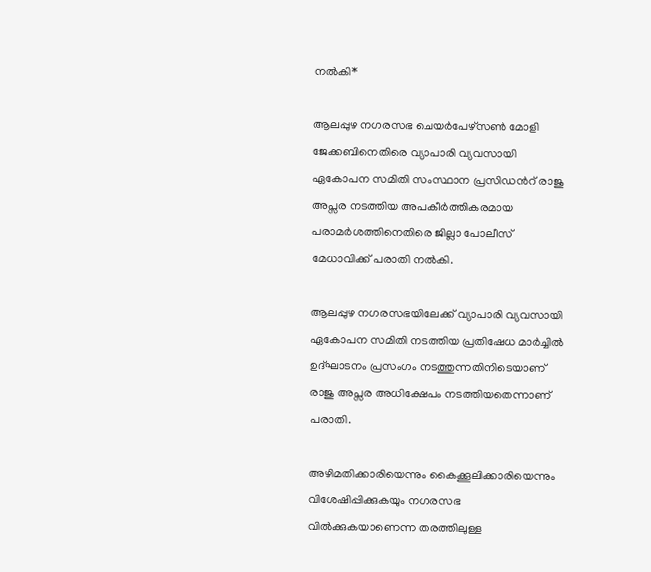നൽകി*

ആലപ്പുഴ നഗരസഭ ചെയർപേഴ്സൺ മോളി ജേക്കബിനെതിരെ വ്യാപാരി വ്യവസായി ഏകോപന സമിതി സംസ്ഥാന പ്രസിഡന്‍റ് രാജു അപ്സര നടത്തിയ അപകീർത്തികരമായ പരാമർശത്തിനെതിരെ ജില്ലാ പോലീസ് മേധാവിക്ക് പരാതി നൽകി.

ആലപ്പുഴ നഗരസഭയിലേക്ക് വ്യാപാരി വ്യവസായി ഏകോപന സമിതി നടത്തിയ പ്രതിഷേധ മാർച്ചിൽ ഉദ്ഘാടനം പ്രസംഗം നടത്തുന്നതിനിടെയാണ് രാജു അപ്സര അധിക്ഷേപം നടത്തിയതെന്നാണ് പരാതി.

അഴിമതിക്കാരിയെന്നും കൈക്കൂലിക്കാരിയെന്നും വിശേഷിപ്പിക്കുകയും നഗരസഭ വിൽക്കുകയാണെന്ന തരത്തിലുള്ള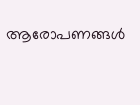ആരോപണങ്ങൾ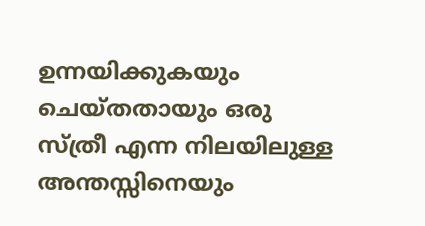ഉന്നയിക്കുകയും ചെയ്തതായും ഒരു സ്ത്രീ എന്ന നിലയിലുള്ള അന്തസ്സിനെയും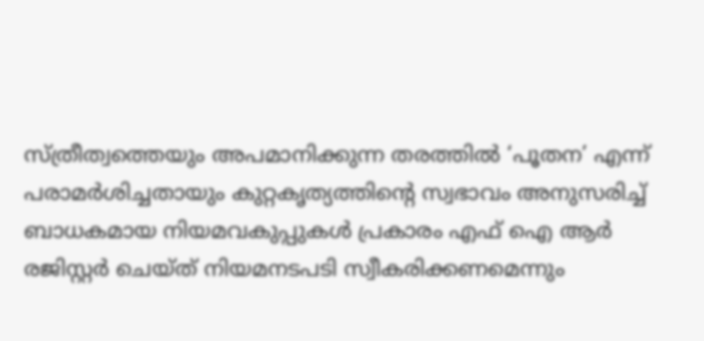സ്ത്രീത്വത്തെയും അപമാനിക്കുന്ന തരത്തിൽ ‘പൂതന’ എന്ന് പരാമർശിച്ചതായും കുറ്റകൃത്യത്തിന്റെ സ്വഭാവം അനുസരിച്ച് ബാധകമായ നിയമവകുപ്പുകൾ പ്രകാരം എഫ് ഐ ആർ രജിസ്റ്റർ ചെയ്ത് നിയമനടപടി സ്വീകരിക്കണമെന്നും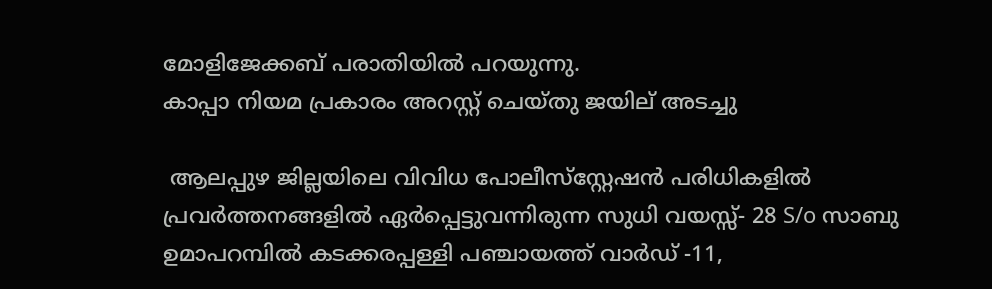മോളിജേക്കബ് പരാതിയിൽ പറയുന്നു.
കാപ്പാ നിയമ പ്രകാരം അറസ്റ്റ് ചെയ്തു ജയില് അടച്ചു

 ആലപ്പുഴ ജില്ലയിലെ വിവിധ പോലീസ്‌സ്റ്റേഷൻ പരിധികളിൽ പ്രവർത്തനങ്ങളിൽ ഏർപ്പെട്ടുവന്നിരുന്ന സുധി വയസ്സ്- 28 S/o സാബു ഉമാപറമ്പിൽ കടക്കരപ്പള്ളി പഞ്ചായത്ത് വാർഡ് -11,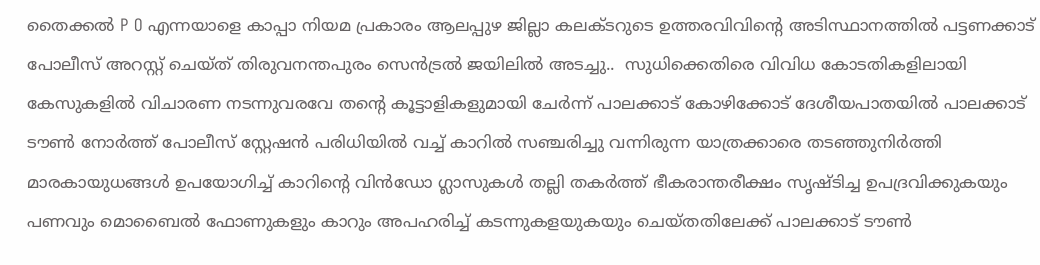തൈക്കൽ P O എന്നയാളെ കാപ്പാ നിയമ പ്രകാരം ആലപ്പുഴ ജില്ലാ കലക്ടറുടെ ഉത്തരവിവിന്റെ അടിസ്ഥാനത്തിൽ പട്ടണക്കാട് പോലീസ് അറസ്റ്റ് ചെയ്ത് തിരുവനന്തപുരം സെൻട്രൽ ജയിലിൽ അടച്ചു..  സുധിക്കെതിരെ വിവിധ കോടതികളിലായി കേസുകളിൽ വിചാരണ നടന്നുവരവേ തന്റെ കൂട്ടാളികളുമായി ചേർന്ന് പാലക്കാട് കോഴിക്കോട് ദേശീയപാതയിൽ പാലക്കാട് ടൗൺ നോർത്ത് പോലീസ് സ്റ്റേഷൻ പരിധിയിൽ വച്ച് കാറിൽ സഞ്ചരിച്ചു വന്നിരുന്ന യാത്രക്കാരെ തടഞ്ഞുനിർത്തി മാരകായുധങ്ങൾ ഉപയോഗിച്ച് കാറിന്റെ വിൻഡോ ഗ്ലാസുകൾ തല്ലി തകർത്ത് ഭീകരാന്തരീക്ഷം സൃഷ്ടിച്ച ഉപദ്രവിക്കുകയും പണവും മൊബൈൽ ഫോണുകളും കാറും അപഹരിച്ച് കടന്നുകളയുകയും ചെയ്തതിലേക്ക് പാലക്കാട് ടൗൺ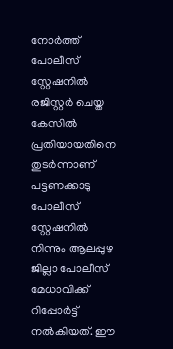നോർത്ത് പോലീസ് സ്റ്റേഷനിൽ രജിസ്റ്റർ ചെയ്ത കേസിൽ പ്രതിയായതിനെ തുടർന്നാണ് പട്ടണക്കാടു പോലീസ് സ്റ്റേഷനിൽ നിന്നും ആലപ്പുഴ ജില്ലാ പോലീസ് മേധാവിക്ക് റിപ്പോർട്ട് നൽകിയത്. ഈ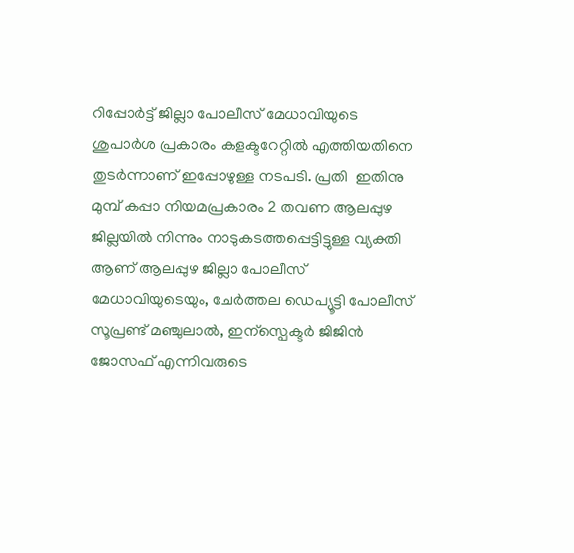റിപ്പോർട്ട് ജില്ലാ പോലീസ് മേധാവിയുടെ ശുപാർശ പ്രകാരം കളക്ടറേറ്റിൽ എത്തിയതിനെ തുടർന്നാണ് ഇപ്പോഴുള്ള നടപടി. പ്രതി  ഇതിനു മുമ്പ് കപ്പാ നിയമപ്രകാരം 2 തവണ ആലപ്പുഴ ജില്ലയിൽ നിന്നും നാടുകടത്തപ്പെട്ടിട്ടുള്ള വ്യക്തി ആണ് ആലപ്പുഴ ജില്ലാ പോലീസ് മേധാവിയുടെയും, ചേർത്തല ഡെപ്യൂട്ടി പോലീസ് സൂപ്രണ്ട് മഞ്ചുലാൽ, ഇന്സ്പെക്ടർ ജിജിൻ ജോസഫ് എന്നിവരുടെ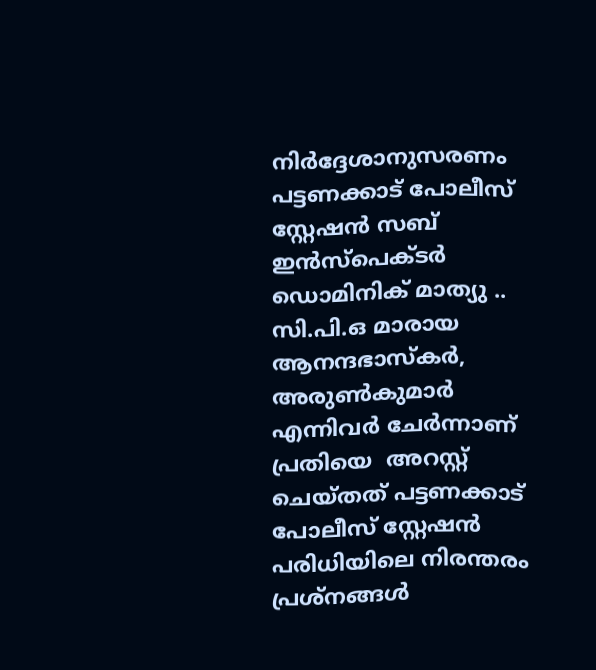നിർദ്ദേശാനുസരണം പട്ടണക്കാട് പോലീസ് സ്റ്റേഷൻ സബ് ഇൻസ്പെക്ടർ ഡൊമിനിക് മാത്യു .. സി.പി.ഒ മാരായ ആനന്ദഭാസ്കർ, അരുൺകുമാർ എന്നിവർ ചേർന്നാണ് പ്രതിയെ  അറസ്റ്റ് ചെയ്തത് പട്ടണക്കാട് പോലീസ് സ്റ്റേഷൻ പരിധിയിലെ നിരന്തരം പ്രശ്നങ്ങൾ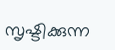സൃഷ്ടിക്കുന്ന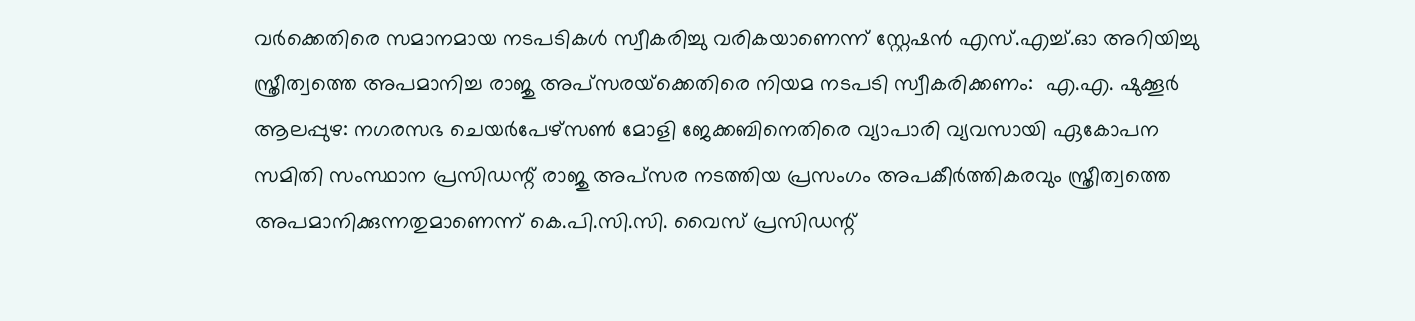വർക്കെതിരെ സമാനമായ നടപടികൾ സ്വീകരിച്ചു വരികയാണെന്ന് സ്റ്റേഷൻ എസ്.എച്ച്.ഓ അറിയിച്ചു
സ്ത്രീത്വത്തെ അപമാനിച്ച രാജു അപ്‌സരയ്‌ക്കെതിരെ നിയമ നടപടി സ്വീകരിക്കണം:  എ.എ. ഷുക്കൂര്‍
ആലപ്പുഴ: നഗരസഭ ചെയര്‍പേഴ്‌സണ്‍ മോളി ജേക്കബിനെതിരെ വ്യാപാരി വ്യവസായി ഏകോപന സമിതി സംസ്ഥാന പ്രസിഡന്റ് രാജു അപ്‌സര നടത്തിയ പ്രസംഗം അപകീര്‍ത്തികരവും സ്ത്രീത്വത്തെ അപമാനിക്കുന്നതുമാണെന്ന് കെ.പി.സി.സി. വൈസ് പ്രസിഡന്റ്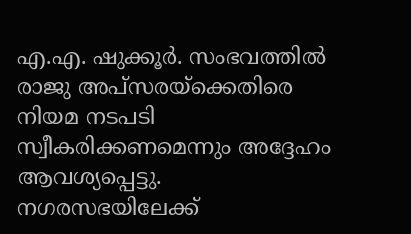എ.എ. ഷുക്കൂര്‍. സംഭവത്തില്‍ രാജു അപ്‌സരയ്‌ക്കെതിരെ നിയമ നടപടി സ്വീകരിക്കണമെന്നും അദ്ദേഹം ആവശ്യപ്പെട്ടു. നഗരസഭയിലേക്ക്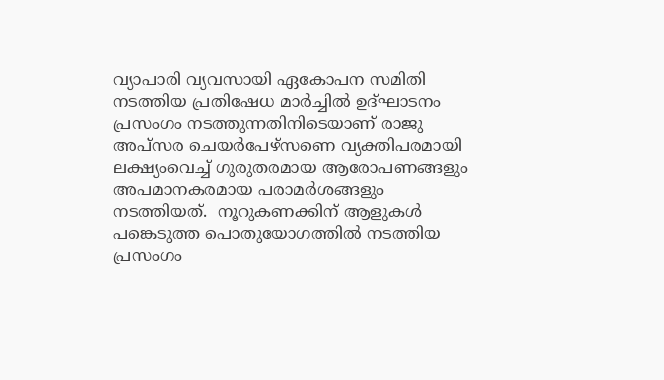വ്യാപാരി വ്യവസായി ഏകോപന സമിതി നടത്തിയ പ്രതിഷേധ മാര്‍ച്ചില്‍ ഉദ്ഘാടനം പ്രസംഗം നടത്തുന്നതിനിടെയാണ് രാജു അപ്‌സര ചെയര്‍പേഴ്‌സണെ വ്യക്തിപരമായി ലക്ഷ്യംവെച്ച് ഗുരുതരമായ ആരോപണങ്ങളും അപമാനകരമായ പരാമര്‍ശങ്ങളും നടത്തിയത്.  നൂറുകണക്കിന് ആളുകള്‍ പങ്കെടുത്ത പൊതുയോഗത്തില്‍ നടത്തിയ പ്രസംഗം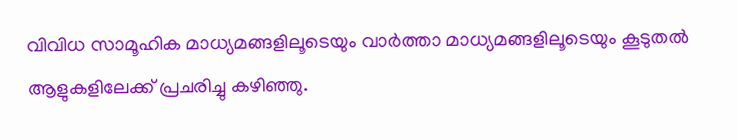വിവിധ സാമൂഹിക മാധ്യമങ്ങളിലൂടെയും വാര്‍ത്താ മാധ്യമങ്ങളിലൂടെയും കൂടുതല്‍ ആളുകളിലേക്ക് പ്രചരിച്ചു കഴിഞ്ഞു.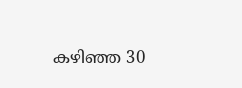കഴിഞ്ഞ 30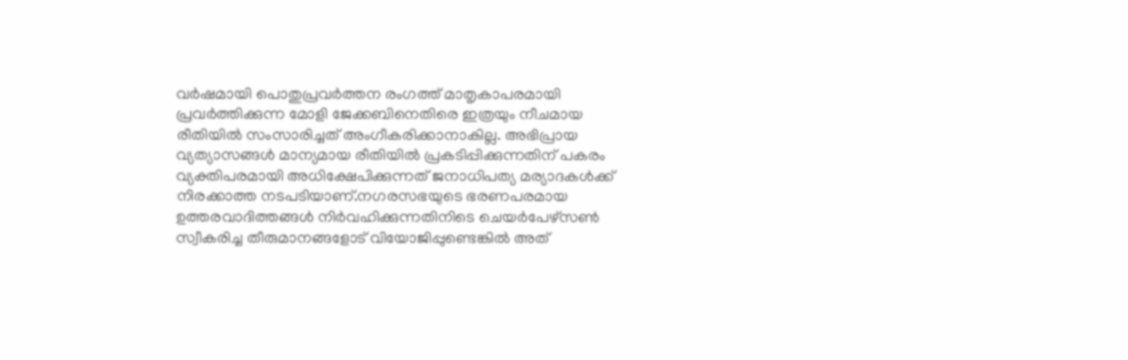വര്‍ഷമായി പൊതുപ്രവര്‍ത്തന രംഗത്ത് മാതൃകാപരമായി പ്രവര്‍ത്തിക്കുന്ന മോളി ജേക്കബിനെതിരെ ഇത്രയും നീചമായ രീതിയില്‍ സംസാരിച്ചത് അംഗീകരിക്കാനാകില്ല. അഭിപ്രായ വ്യത്യാസങ്ങള്‍ മാന്യമായ രീതിയില്‍ പ്രകടിപ്പിക്കുന്നതിന് പകരം വ്യക്തിപരമായി അധിക്ഷേപിക്കുന്നത് ജനാധിപത്യ മര്യാദകള്‍ക്ക് നിരക്കാത്ത നടപടിയാണ്.നഗരസഭയുടെ ഭരണപരമായ ഉത്തരവാദിത്തങ്ങള്‍ നിര്‍വഹിക്കുന്നതിനിടെ ചെയര്‍പേഴ്‌സണ്‍ സ്വീകരിച്ച തീരുമാനങ്ങളോട് വിയോജിപ്പുണ്ടെങ്കില്‍ അത്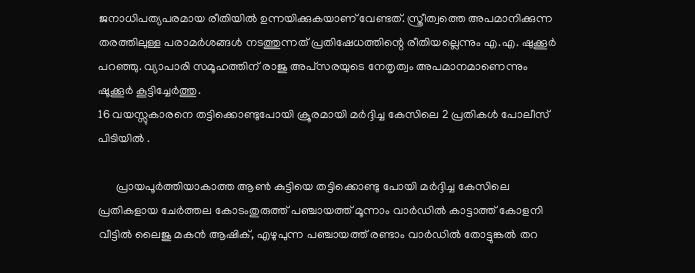ജനാധിപത്യപരമായ രീതിയില്‍ ഉന്നയിക്കുകയാണ് വേണ്ടത്. സ്ത്രീത്വത്തെ അപമാനിക്കുന്ന തരത്തിലുള്ള പരാമര്‍ശങ്ങള്‍ നടത്തുന്നത് പ്രതിഷേധത്തിന്റെ രീതിയല്ലെന്നും എ.എ. ഷുക്കൂര്‍ പറഞ്ഞു. വ്യാപാരി സമൂഹത്തിന് രാജു അപ്‌സരയുടെ നേതൃത്വം അപമാനമാണെന്നും ഷൂക്കൂര്‍ കൂട്ടിച്ചേര്‍ത്തു.
16 വയസ്സുകാരനെ തട്ടിക്കൊണ്ടുപോയി ക്രൂരമായി മർദ്ദിച്ച കേസിലെ 2 പ്രതികൾ പോലീസ് പിടിയിൽ .

      പ്രായപൂർത്തിയാകാത്ത ആൺ കുട്ടിയെ തട്ടിക്കൊണ്ടു പോയി മർദ്ദിച്ച കേസിലെ പ്രതികളായ ചേർത്തല കോടംതുരുത്ത് പഞ്ചായത്ത് മൂന്നാം വാർഡിൽ കാട്ടാത്ത് കോളനി വീട്ടിൽ ലൈജു മകൻ ആഷിക്, എഴുപുന്ന പഞ്ചായത്ത് രണ്ടാം വാർഡിൽ തോട്ടുങ്കൽ തറ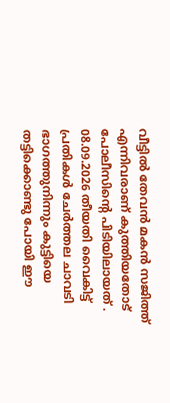വീട്ടിൽ തേവൻ മകൻ സജിത്ത് എന്നിവരാണ് കുത്തിയതോട് പോലീസിന്റെ പിടിയിലായത് . 08.09.2026 തീയതി വൈകിട്ട് പ്രതികൾ ചേർത്തല ചാവടി ഭാഗത്തുനിന്നും കുട്ടിയെ തട്ടിക്കൊണ്ടു പോയി ഈ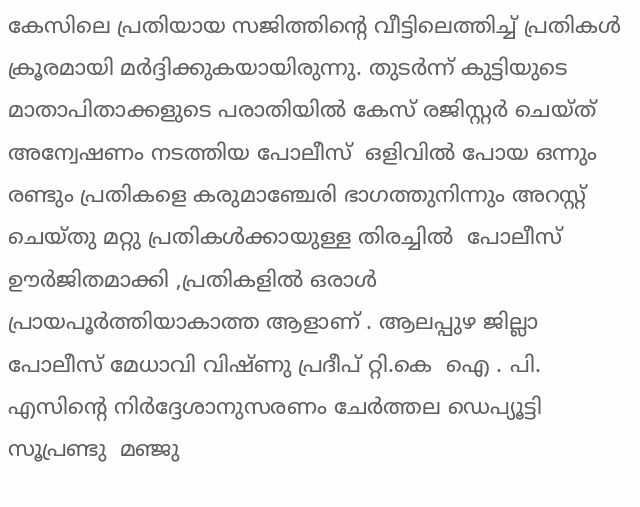കേസിലെ പ്രതിയായ സജിത്തിന്റെ വീട്ടിലെത്തിച്ച് പ്രതികൾ ക്രൂരമായി മർദ്ദിക്കുകയായിരുന്നു. തുടർന്ന് കുട്ടിയുടെ മാതാപിതാക്കളുടെ പരാതിയിൽ കേസ് രജിസ്റ്റർ ചെയ്ത് അന്വേഷണം നടത്തിയ പോലീസ്  ഒളിവിൽ പോയ ഒന്നും രണ്ടും പ്രതികളെ കരുമാഞ്ചേരി ഭാഗത്തുനിന്നും അറസ്റ്റ് ചെയ്തു മറ്റു പ്രതികൾക്കായുള്ള തിരച്ചിൽ  പോലീസ് ഊർജിതമാക്കി ,പ്രതികളിൽ ഒരാൾ പ്രായപൂർത്തിയാകാത്ത ആളാണ് . ആലപ്പുഴ ജില്ലാ പോലീസ് മേധാവി വിഷ്ണു പ്രദീപ് റ്റി.കെ  ഐ . പി. എസിന്റെ നിർദ്ദേശാനുസരണം ചേർത്തല ഡെപ്യൂട്ടി സൂപ്രണ്ടു  മഞ്ജു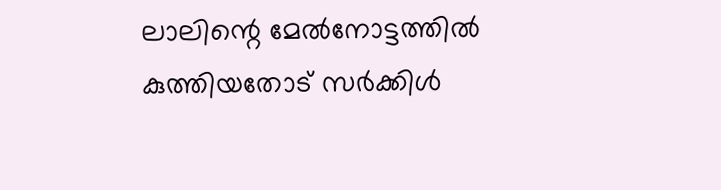ലാലിന്റെ മേൽനോട്ടത്തിൽ കുത്തിയതോട് സർക്കിൾ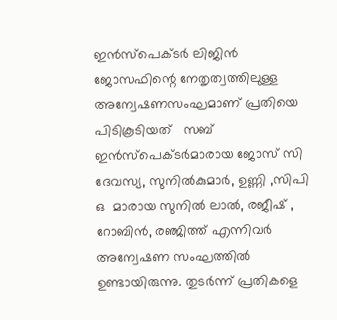ഇൻസ്പെക്ടർ ലിജിൻ ജോസഫിന്റെ നേതൃത്വത്തിലുള്ള അന്വേഷണസംഘമാണ് പ്രതിയെ പിടികൂടിയത്   സബ് ഇൻസ്പെക്ടർമാരായ ജോസ് സി ദേവസ്യ, സുനിൽകുമാർ, ഉണ്ണി ,സിപി ഒ  മാരായ സുനിൽ ലാൽ, രജീഷ് , റോബിൻ, രഞ്ജിത്ത് എന്നിവർ അന്വേഷണ സംഘത്തിൽ ഉണ്ടായിരുന്നു. തുടർന്ന് പ്രതികളെ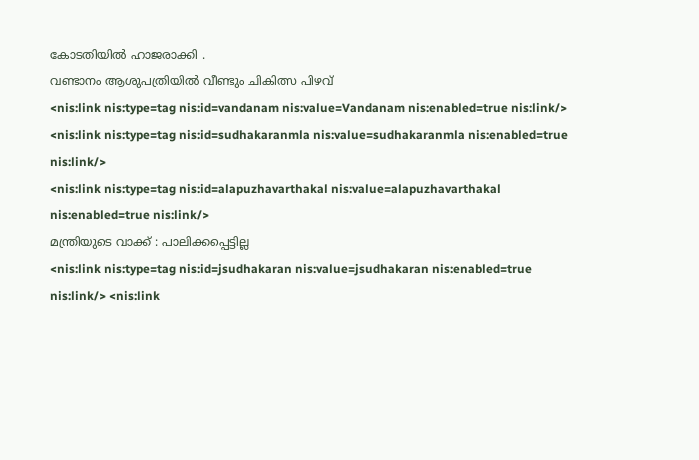കോടതിയിൽ ഹാജരാക്കി .
വണ്ടാനം ആശുപത്രിയിൽ വീണ്ടും ചികിത്സ പിഴവ്
<nis:link nis:type=tag nis:id=vandanam nis:value=Vandanam nis:enabled=true nis:link/>
<nis:link nis:type=tag nis:id=sudhakaranmla nis:value=sudhakaranmla nis:enabled=true nis:link/>
<nis:link nis:type=tag nis:id=alapuzhavarthakal nis:value=alapuzhavarthakal nis:enabled=true nis:link/>
മന്ത്രിയുടെ വാക്ക് : പാലിക്കപ്പെട്ടില്ല
<nis:link nis:type=tag nis:id=jsudhakaran nis:value=jsudhakaran nis:enabled=true nis:link/> <nis:link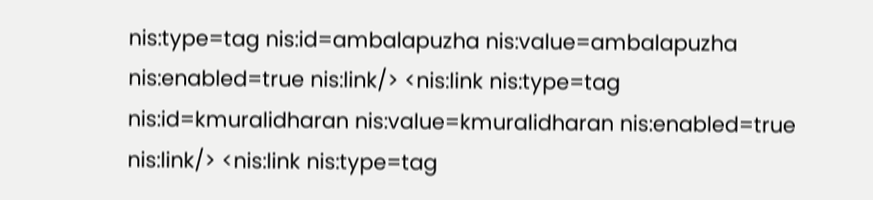nis:type=tag nis:id=ambalapuzha nis:value=ambalapuzha nis:enabled=true nis:link/> <nis:link nis:type=tag nis:id=kmuralidharan nis:value=kmuralidharan nis:enabled=true nis:link/> <nis:link nis:type=tag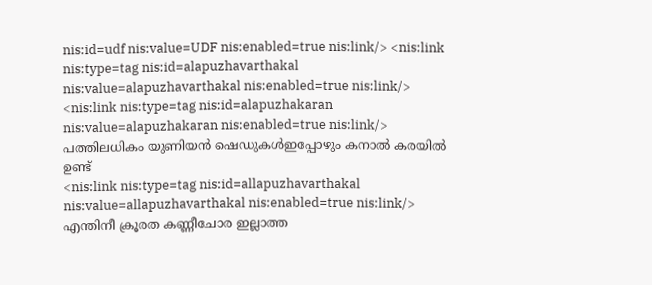nis:id=udf nis:value=UDF nis:enabled=true nis:link/> <nis:link nis:type=tag nis:id=alapuzhavarthakal nis:value=alapuzhavarthakal nis:enabled=true nis:link/> <nis:link nis:type=tag nis:id=alapuzhakaran nis:value=alapuzhakaran nis:enabled=true nis:link/>
പത്തിലധികം യുണിയൻ ഷെഡുകൾഇപ്പോഴും കനാൽ കരയിൽ ഉണ്ട്
<nis:link nis:type=tag nis:id=allapuzhavarthakal nis:value=allapuzhavarthakal nis:enabled=true nis:link/>
എന്തിനീ ക്രൂരത കണ്ണീചോര ഇല്ലാത്ത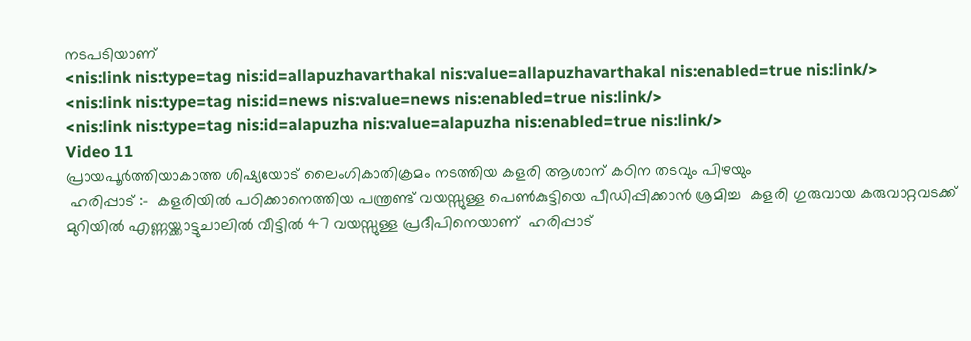നടപടിയാണ്
<nis:link nis:type=tag nis:id=allapuzhavarthakal nis:value=allapuzhavarthakal nis:enabled=true nis:link/>
<nis:link nis:type=tag nis:id=news nis:value=news nis:enabled=true nis:link/>
<nis:link nis:type=tag nis:id=alapuzha nis:value=alapuzha nis:enabled=true nis:link/>
Video 11
പ്രായപൂർത്തിയാകാത്ത ശിഷ്യയോട് ലൈംഗികാതിക്രമം നടത്തിയ കളരി ആശാന് കഠിന തടവും പിഴയും
 ഹരിപ്പാട് :-  കളരിയിൽ പഠിക്കാനെത്തിയ പന്ത്രണ്ട് വയസ്സുള്ള പെൺകുട്ടിയെ പീഡിപ്പിക്കാൻ ശ്രമിച്ച  കളരി ഗുരുവായ കരുവാറ്റവടക്ക് മുറിയിൽ എണ്ണയ്ക്കാട്ടുചാലിൽ വീട്ടിൽ 47 വയസ്സുള്ള പ്രദീപിനെയാണ്  ഹരിപ്പാട്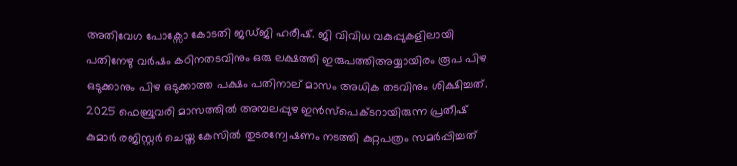അതിവേഗ പോക്സോ കോടതി ജഡ്ജി ഹരീഷ്. ജി വിവിധ വകുപ്പുകളിലായി പതിനേഴു വർഷം കഠിനതടവിനും ഒരു ലക്ഷത്തി ഇരുപത്തിഅയ്യായിരം രൂപ പിഴ ഒടുക്കാനും പിഴ ഒടുക്കാത്ത പക്ഷം പതിനാല് മാസം അധിക തടവിനും ശിക്ഷിച്ചത്. 2025 ഫെബ്രുവരി മാസത്തിൽ അമ്പലപ്പുഴ ഇൻസ്പെക്ടറായിരുന്ന പ്രതീഷ് കുമാർ രജിസ്റ്റർ ചെയ്ത കേസിൽ തുടരന്വേഷണം നടത്തി കുറ്റപത്രം സമർപ്പിച്ചത്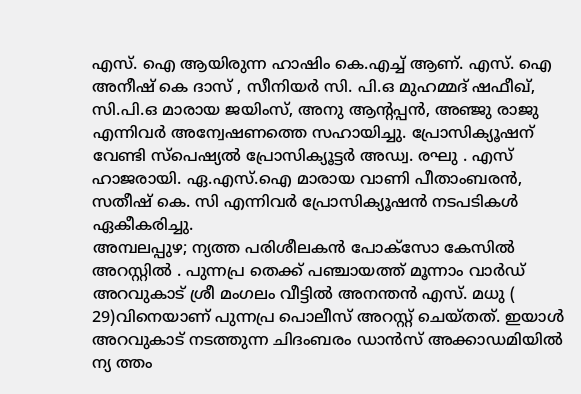എസ്. ഐ ആയിരുന്ന ഹാഷിം കെ.എച്ച് ആണ്. എസ്. ഐ അനീഷ് കെ ദാസ് , സീനിയർ സി. പി.ഒ മുഹമ്മദ് ഷഫീഖ്, സി.പി.ഒ മാരായ ജയിംസ്, അനു ആൻ്റപ്പൻ, അഞ്ജു രാജു എന്നിവർ അന്വേഷണത്തെ സഹായിച്ചു. പ്രോസിക്യൂഷന് വേണ്ടി സ്പെഷ്യൽ പ്രോസിക്യൂട്ടർ അഡ്വ. രഘു . എസ് ഹാജരായി. ഏ.എസ്.ഐ മാരായ വാണി പീതാംബരൻ, സതീഷ് കെ. സി എന്നിവർ പ്രോസിക്യൂഷൻ നടപടികൾ ഏകീകരിച്ചു.
അമ്പലപ്പുഴ; ന്യത്ത പരിശീലകന്‍ പോക്സോ കേസില്‍  അറസ്റ്റിൽ . പുന്നപ്ര തെക്ക് പഞ്ചായത്ത് മൂന്നാം വാർഡ് അറവുകാട് ശ്രീ മംഗലം വീട്ടിൽ അനന്തൻ എസ്. മധു ( 29)വിനെയാണ് പുന്നപ്ര പൊലീസ് അറസ്റ്റ് ചെയ്തത്. ഇയാൾ അറവുകാട് നടത്തുന്ന ചിദംബരം ഡാൻസ് അക്കാഡമിയിൽ ന്യ ത്തം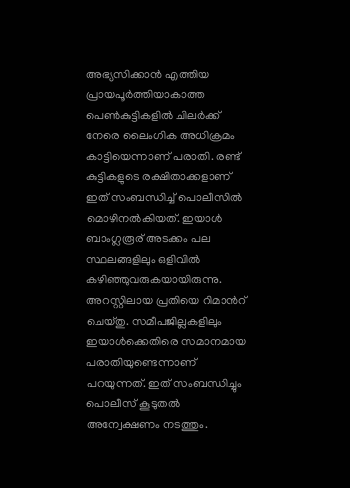അഭ്യസിക്കാൻ എത്തിയ പ്രായപൂർത്തിയാകാത്ത പെൺകുട്ടികളിൽ ചിലര്‍ക്ക് നേരെ ലൈംഗിക അധിക്രമം കാട്ടിയെന്നാണ് പരാതി. രണ്ട് കുട്ടികളുടെ രക്ഷിതാക്കളാണ് ഇത് സംബന്ധിച്ച് പൊലീസില്‍ മൊഴിനല്‍കിയത്. ഇയാൾ ബാംഗ്ലരൂര് അടക്കം പല സ്ഥലങ്ങളിലും ഒളിവില്‍ കഴിഞ്ഞുവരുകയായിരുന്നു. അറസ്റ്റിലായ പ്രതിയെ റിമാന്‍റ് ചെയ്തു. സമീപജില്ലകളിലും ഇയാള്‍ക്കെതിരെ സമാനമായ പരാതിയുണ്ടെന്നാണ് പറയുന്നത്. ഇത് സംബന്ധിച്ചും പൊലീസ് കൂടുതല്‍ അന്വേക്ഷണം നടത്തും.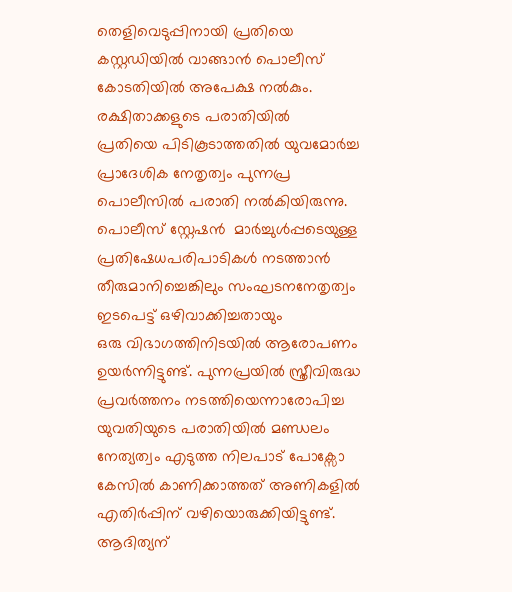തെളിവെടുപ്പിനായി പ്രതിയെ കസ്റ്റഡിയില്‍ വാങ്ങാന്‍ പൊലീസ് കോടതിയില്‍ അപേക്ഷ നല്‍കും. രക്ഷിതാക്കളുടെ പരാതിയില്‍
പ്രതിയെ പിടികൂടാത്തതിൽ യുവമോര്‍ച്ച പ്രാദേശിക നേതൃത്വം പുന്നപ്ര  പൊലീസില്‍ പരാതി നല്‍കിയിരുന്നു. പൊലീസ് സ്റ്റേഷന്‍  മാർച്ചുൾപ്പടെയുള്ള പ്രതിഷേധപരിപാടികള്‍ നടത്താന്‍ തീരുമാനിച്ചെങ്കിലും സംഘടനനേതൃത്വം ഇടപെട്ട് ഒഴിവാക്കിച്ചതായും
ഒരു വിഭാഗത്തിനിടയില്‍ ആരോപണം ഉയര്‍ന്നിട്ടുണ്ട്. പുന്നപ്രയില്‍ സ്ത്രീവിരുദ്ധ പ്രവര്‍ത്തനം നടത്തിയെന്നാരോപിച്ച യുവതിയുടെ പരാതിയില്‍ മണ്ഡലം നേത്യത്വം എടുത്ത നിലപാട് പോക്സോ കേസില്‍ കാണിക്കാത്തത് അണികളില്‍ എതിര്‍പ്പിന് വഴിയൊരുക്കിയിട്ടുണ്ട്.
ആദിത്യന്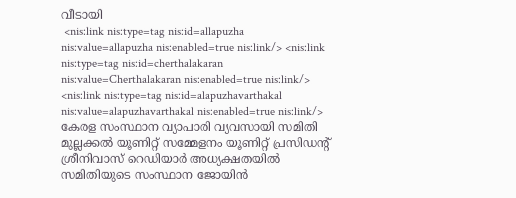വീടായി
 <nis:link nis:type=tag nis:id=allapuzha nis:value=allapuzha nis:enabled=true nis:link/> <nis:link nis:type=tag nis:id=cherthalakaran nis:value=Cherthalakaran nis:enabled=true nis:link/> <nis:link nis:type=tag nis:id=alapuzhavarthakal nis:value=alapuzhavarthakal nis:enabled=true nis:link/>
കേരള സംസ്ഥാന വ്യാപാരി വ്യവസായി സമിതി മുല്ലക്കൽ യൂണിറ്റ് സമ്മേളനം യൂണിറ്റ് പ്രസിഡന്റ് ശ്രീനിവാസ് റെഡിയാർ അധ്യക്ഷതയിൽ സമിതിയുടെ സംസ്ഥാന ജോയിൻ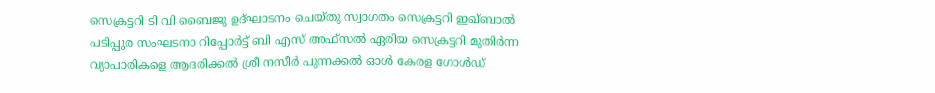സെക്രട്ടറി ടി വി ബൈജു ഉദ്ഘാടനം ചെയ്തു സ്വാഗതം സെക്രട്ടറി ഇഖ്ബാൽ പടിപ്പുര സംഘടനാ റിപ്പോർട്ട് ബി എസ് അഫ്സൽ ഏരിയ സെക്രട്ടറി മുതിർന്ന വ്യാപാരികളെ ആദരിക്കൽ ശ്രീ നസീർ പുന്നക്കൽ ഓൾ കേരള ഗോൾഡ്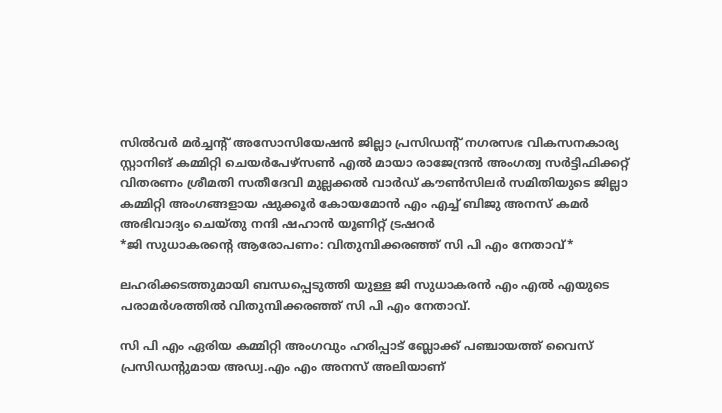സിൽവർ മർച്ചന്റ് അസോസിയേഷൻ ജില്ലാ പ്രസിഡന്റ് നഗരസഭ വികസനകാര്യ സ്റ്റാനിങ് കമ്മിറ്റി ചെയർപേഴ്സൺ എൽ മായാ രാജേന്ദ്രൻ അംഗത്വ സർട്ടിഫിക്കറ്റ് വിതരണം ശ്രീമതി സതീദേവി മുല്ലക്കൽ വാർഡ് കൗൺസിലർ സമിതിയുടെ ജില്ലാ കമ്മിറ്റി അംഗങ്ങളായ ഷുക്കൂർ കോയമോൻ എം എച്ച് ബിജു അനസ് കമർ അഭിവാദ്യം ചെയ്തു നന്ദി ഷഹാൻ യൂണിറ്റ് ട്രഷറർ
*ജി സുധാകരന്റെ ആരോപണം: വിതുമ്പിക്കരഞ്ഞ് സി പി എം നേതാവ്*

ലഹരിക്കടത്തുമായി ബന്ധപ്പെടുത്തി യുള്ള ജി സുധാകരൻ എം എൽ എയുടെ പരാമർശത്തിൽ വിതുമ്പിക്കരഞ്ഞ് സി പി എം നേതാവ്.

സി പി എം ഏരിയ കമ്മിറ്റി അംഗവും ഹരിപ്പാട് ബ്ലോക്ക് പഞ്ചായത്ത് വൈസ് പ്രസിഡന്റുമായ അഡ്വ.എം എം അനസ് അലിയാണ്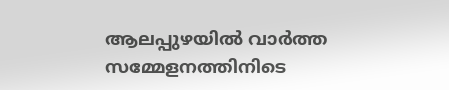ആലപ്പുഴയിൽ വാർത്ത സമ്മേളനത്തിനിടെ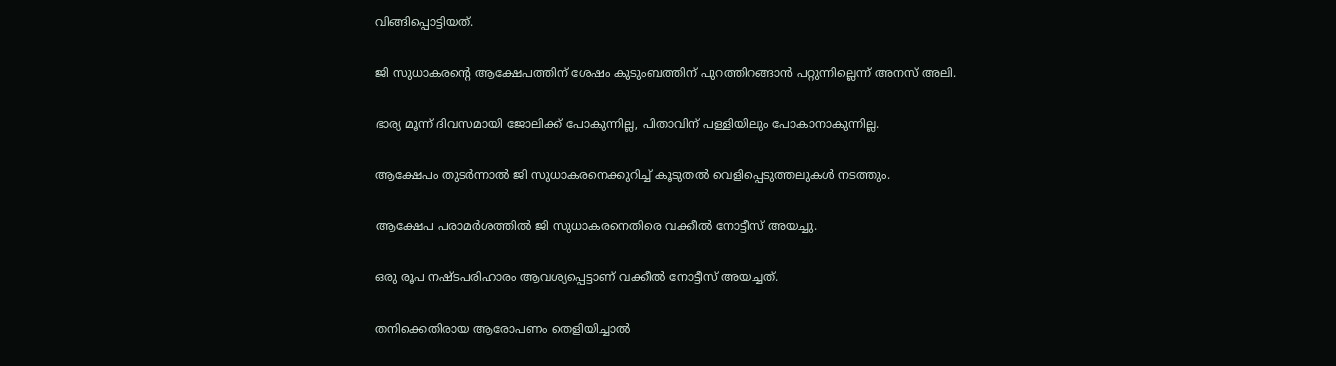വിങ്ങിപ്പൊട്ടിയത്.

ജി സുധാകരന്റെ ആക്ഷേപത്തിന് ശേഷം കുടുംബത്തിന് പുറത്തിറങ്ങാൻ പറ്റുന്നില്ലെന്ന് അനസ് അലി.

ഭാര്യ മൂന്ന് ദിവസമായി ജോലിക്ക് പോകുന്നില്ല, പിതാവിന് പള്ളിയിലും പോകാനാകുന്നില്ല.

ആക്ഷേപം തുടർന്നാൽ ജി സുധാകരനെക്കുറിച്ച് കൂടുതൽ വെളിപ്പെടുത്തലുകൾ നടത്തും.

ആക്ഷേപ പരാമർശത്തിൽ ജി സുധാകരനെതിരെ വക്കീൽ നോട്ടീസ് അയച്ചു.

ഒരു രൂപ നഷ്ടപരിഹാരം ആവശ്യപ്പെട്ടാണ് വക്കീൽ നോട്ടീസ് അയച്ചത്.

തനിക്കെതിരായ ആരോപണം തെളിയിച്ചാൽ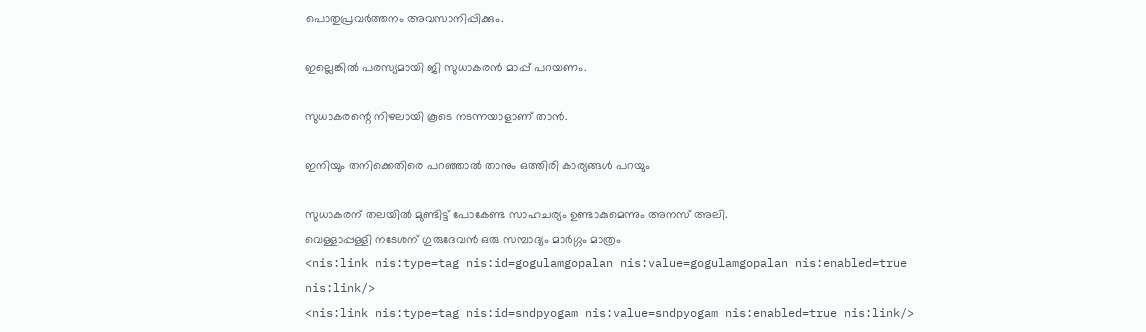പൊതുപ്രവർത്തനം അവസാനിപ്പിക്കും.

ഇല്ലെങ്കിൽ പരസ്യമായി ജി സുധാകരൻ മാപ്പ് പറയണം.

സുധാകരന്റെ നിഴലായി കൂടെ നടന്നയാളാണ് താൻ.

ഇനിയും തനിക്കെതിരെ പറഞ്ഞാൽ താനും ഒത്തിരി കാര്യങ്ങൾ പറയും

സുധാകരന് തലയിൽ മുണ്ടിട്ട് പോകേണ്ട സാഹചര്യം ഉണ്ടാകുമെന്നും അനസ് അലി.
വെള്ളാപ്പള്ളി നടേശന് ഗുരുദേവൻ ഒരു സമ്പാദ്യം മാർഗ്ഗം മാത്രം
<nis:link nis:type=tag nis:id=gogulamgopalan nis:value=gogulamgopalan nis:enabled=true nis:link/>
<nis:link nis:type=tag nis:id=sndpyogam nis:value=sndpyogam nis:enabled=true nis:link/>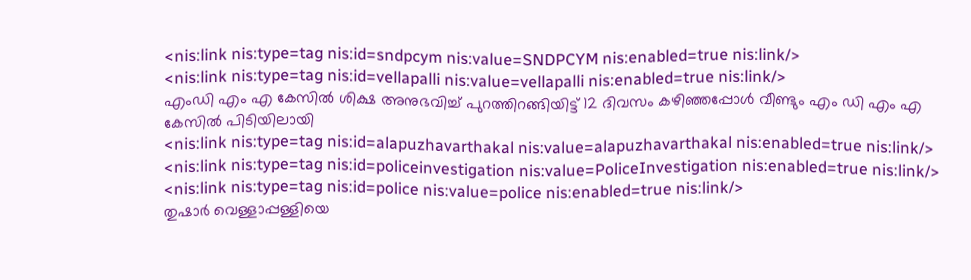<nis:link nis:type=tag nis:id=sndpcym nis:value=SNDPCYM nis:enabled=true nis:link/>
<nis:link nis:type=tag nis:id=vellapalli nis:value=vellapalli nis:enabled=true nis:link/>
എംഡി എം എ കേസിൽ ശിക്ഷ അനുഭവിച്ച് പുറത്തിറങ്ങിയിട്ട് 12 ദിവസം കഴിഞ്ഞപ്പോൾ വീണ്ടും എം ഡി എം എ കേസിൽ പിടിയിലായി
<nis:link nis:type=tag nis:id=alapuzhavarthakal nis:value=alapuzhavarthakal nis:enabled=true nis:link/>
<nis:link nis:type=tag nis:id=policeinvestigation nis:value=PoliceInvestigation nis:enabled=true nis:link/>
<nis:link nis:type=tag nis:id=police nis:value=police nis:enabled=true nis:link/>
തുഷാർ വെള്ളാപ്പള്ളിയെ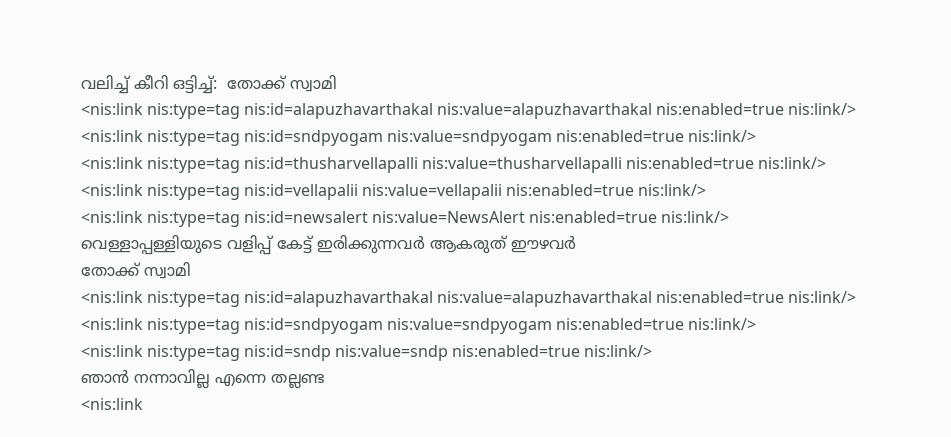വലിച്ച് കീറി ഒട്ടിച്ച്:  തോക്ക് സ്വാമി
<nis:link nis:type=tag nis:id=alapuzhavarthakal nis:value=alapuzhavarthakal nis:enabled=true nis:link/>
<nis:link nis:type=tag nis:id=sndpyogam nis:value=sndpyogam nis:enabled=true nis:link/>
<nis:link nis:type=tag nis:id=thusharvellapalli nis:value=thusharvellapalli nis:enabled=true nis:link/>
<nis:link nis:type=tag nis:id=vellapalii nis:value=vellapalii nis:enabled=true nis:link/>
<nis:link nis:type=tag nis:id=newsalert nis:value=NewsAlert nis:enabled=true nis:link/>
വെള്ളാപ്പള്ളിയുടെ വളിപ്പ് കേട്ട് ഇരിക്കുന്നവർ ആകരുത് ഈഴവർ
തോക്ക് സ്വാമി
<nis:link nis:type=tag nis:id=alapuzhavarthakal nis:value=alapuzhavarthakal nis:enabled=true nis:link/>
<nis:link nis:type=tag nis:id=sndpyogam nis:value=sndpyogam nis:enabled=true nis:link/>
<nis:link nis:type=tag nis:id=sndp nis:value=sndp nis:enabled=true nis:link/>
ഞാൻ നന്നാവില്ല എന്നെ തല്ലണ്ട
<nis:link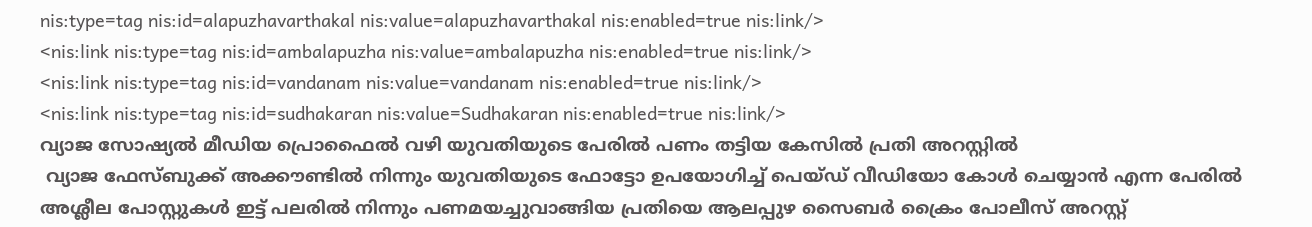nis:type=tag nis:id=alapuzhavarthakal nis:value=alapuzhavarthakal nis:enabled=true nis:link/>
<nis:link nis:type=tag nis:id=ambalapuzha nis:value=ambalapuzha nis:enabled=true nis:link/>
<nis:link nis:type=tag nis:id=vandanam nis:value=vandanam nis:enabled=true nis:link/>
<nis:link nis:type=tag nis:id=sudhakaran nis:value=Sudhakaran nis:enabled=true nis:link/>
വ്യാജ സോഷ്യൽ മീഡിയ പ്രൊഫൈൽ വഴി യുവതിയുടെ പേരിൽ പണം തട്ടിയ കേസിൽ പ്രതി അറസ്റ്റിൽ
 വ്യാജ ഫേസ്ബുക്ക് അക്കൗണ്ടിൽ നിന്നും യുവതിയുടെ ഫോട്ടോ ഉപയോഗിച്ച് പെയ്ഡ് വീഡിയോ കോൾ ചെയ്യാൻ എന്ന പേരിൽ അശ്ലീല പോസ്റ്റുകൾ ഇട്ട് പലരിൽ നിന്നും പണമയച്ചുവാങ്ങിയ പ്രതിയെ ആലപ്പുഴ സൈബർ ക്രൈം പോലീസ് അറസ്റ്റ്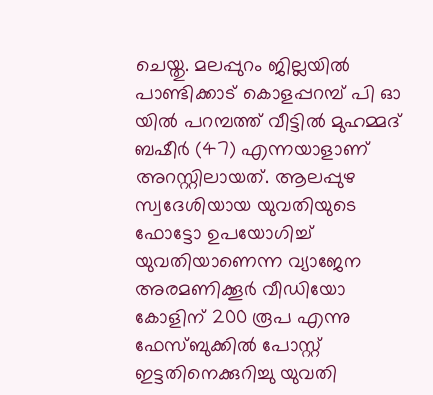ചെയ്തു. മലപ്പുറം ജില്ലയിൽ പാണ്ടിക്കാട് കൊളപ്പറമ്പ് പി ഓ യിൽ പറമ്പത്ത് വീട്ടിൽ മുഹമ്മദ് ബഷീർ (47) എന്നയാളാണ് അറസ്റ്റിലായത്. ആലപ്പുഴ സ്വദേശിയായ യുവതിയുടെ ഫോട്ടോ ഉപയോഗിച്ച് യുവതിയാണെന്ന വ്യാജേന അരമണിക്കൂർ വീഡിയോ കോളിന് 200 രൂപ എന്നു ഫേസ്ബുക്കിൽ പോസ്റ്റ് ഇട്ടതിനെക്കുറിച്ചു യുവതി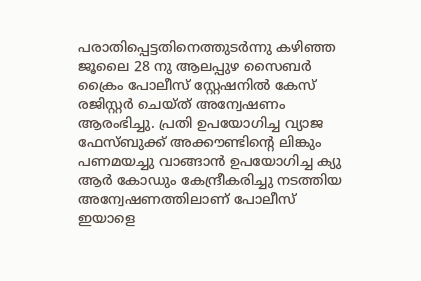പരാതിപ്പെട്ടതിനെത്തുടർന്നു കഴിഞ്ഞ ജൂലൈ 28 നു ആലപ്പുഴ സൈബർ ക്രൈം പോലീസ് സ്റ്റേഷനിൽ കേസ് രജിസ്റ്റർ ചെയ്ത് അന്വേഷണം ആരംഭിച്ചു. പ്രതി ഉപയോഗിച്ച വ്യാജ ഫേസ്ബുക്ക് അക്കൗണ്ടിന്റെ ലിങ്കും പണമയച്ചു വാങ്ങാൻ ഉപയോഗിച്ച ക്യു ആർ കോഡും കേന്ദ്രീകരിച്ചു നടത്തിയ അന്വേഷണത്തിലാണ് പോലീസ് ഇയാളെ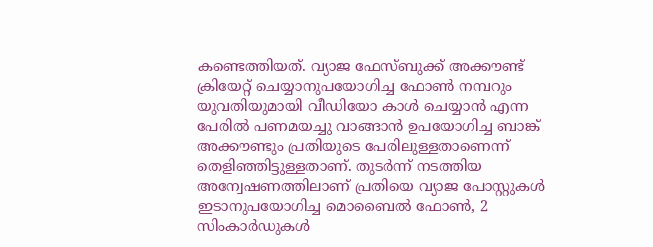കണ്ടെത്തിയത്. വ്യാജ ഫേസ്ബുക്ക് അക്കൗണ്ട് ക്രിയേറ്റ് ചെയ്യാനുപയോഗിച്ച ഫോൺ നമ്പറും യുവതിയുമായി വീഡിയോ കാൾ ചെയ്യാൻ എന്ന പേരിൽ പണമയച്ചു വാങ്ങാൻ ഉപയോഗിച്ച ബാങ്ക് അക്കൗണ്ടും പ്രതിയുടെ പേരിലുള്ളതാണെന്ന് തെളിഞ്ഞിട്ടുള്ളതാണ്. തുടർന്ന് നടത്തിയ അന്വേഷണത്തിലാണ് പ്രതിയെ വ്യാജ പോസ്റ്റുകൾ ഇടാനുപയോഗിച്ച മൊബൈൽ ഫോൺ, 2 സിംകാർഡുകൾ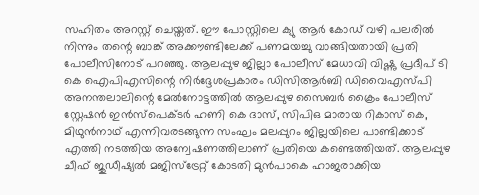സഹിതം അറസ്റ്റ് ചെയ്തത്. ഈ പോസ്റ്റിലെ ക്യു ആർ കോഡ് വഴി പലരിൽ നിന്നും തന്റെ ബാങ്ക് അക്കൗണ്ടിലേക്ക് പണമയച്ചു വാങ്ങിയതായി പ്രതി പോലീസിനോട് പറഞ്ഞു. ആലപ്പുഴ ജില്ലാ പോലീസ് മേധാവി വിഷ്ണു പ്രദീപ് ടി കെ ഐപിഎസിന്റെ നിർദ്ദേശപ്രകാരം ഡിസിആർബി ഡിവൈഎസ്പി അനന്തലാലിന്റെ മേൽനോട്ടത്തിൽ ആലപ്പുഴ സൈബർ ക്രൈം പോലീസ് സ്റ്റേഷൻ ഇൻസ്‌പെക്ടർ ഹണി കെ ദാസ്, സിപിഒ മാരായ റികാസ് കെ, മിഥുൻനാഥ് എന്നിവരടങ്ങുന്ന സംഘം മലപ്പുറം ജില്ലയിലെ പാണ്ടിക്കാട് എത്തി നടത്തിയ അന്വേഷണത്തിലാണ് പ്രതിയെ കണ്ടെത്തിയത്. ആലപ്പുഴ ചീഫ് ജുഡീഷ്യൽ മജിസ്‌ട്രേറ്റ് കോടതി മുൻപാകെ ഹാജരാക്കിയ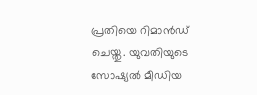പ്രതിയെ റിമാൻഡ് ചെയ്തു. യുവതിയുടെ സോഷ്യൽ മീഡിയ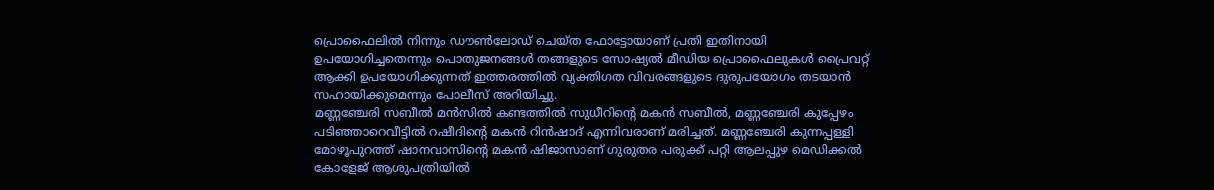പ്രൊഫൈലിൽ നിന്നും ഡൗൺലോഡ് ചെയ്ത ഫോട്ടോയാണ് പ്രതി ഇതിനായി ഉപയോഗിച്ചതെന്നും പൊതുജനങ്ങൾ തങ്ങളുടെ സോഷ്യൽ മീഡിയ പ്രൊഫൈലുകൾ പ്രൈവറ്റ് ആക്കി ഉപയോഗിക്കുന്നത് ഇത്തരത്തിൽ വ്യക്തിഗത വിവരങ്ങളുടെ ദുരുപയോഗം തടയാൻ സഹായിക്കുമെന്നും പോലീസ് അറിയിച്ചു.
മണ്ണഞ്ചേരി സബീൽ മൻസിൽ കണ്ടത്തിൽ സുധീറിൻ്റെ മകൻ സബീൽ, മണ്ണഞ്ചേരി കുപ്പേഴം പടിഞ്ഞാറെവീട്ടിൽ റഷീദിൻ്റെ മകൻ റിൻഷാദ് എന്നിവരാണ് മരിച്ചത്. മണ്ണഞ്ചേരി കുന്നപ്പള്ളി മോഴൂപുറത്ത് ഷാനവാസിൻ്റെ മകൻ ഷിജാസാണ് ഗുരുതര പരുക്ക് പറ്റി ആലപ്പുഴ മെഡിക്കൽ കോളേജ് ആശുപത്രിയിൽ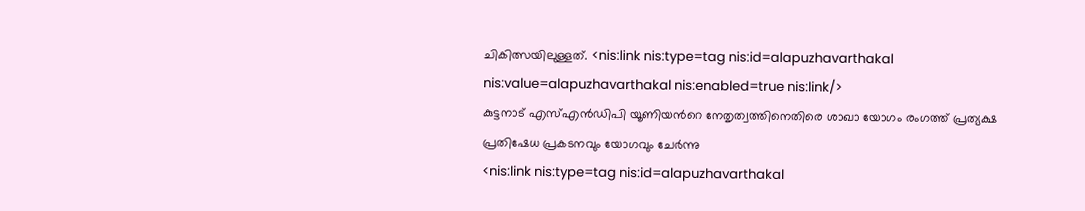ചികിത്സയിലുള്ളത്. <nis:link nis:type=tag nis:id=alapuzhavarthakal nis:value=alapuzhavarthakal nis:enabled=true nis:link/>
കുട്ടനാട് എസ്എൻഡിപി യൂണിയൻറെ നേതൃത്വത്തിനെതിരെ ശാഖാ യോഗം രംഗത്ത് പ്രത്യക്ഷ പ്രതിഷേധ പ്രകടനവും യോഗവും ചേർന്നു
<nis:link nis:type=tag nis:id=alapuzhavarthakal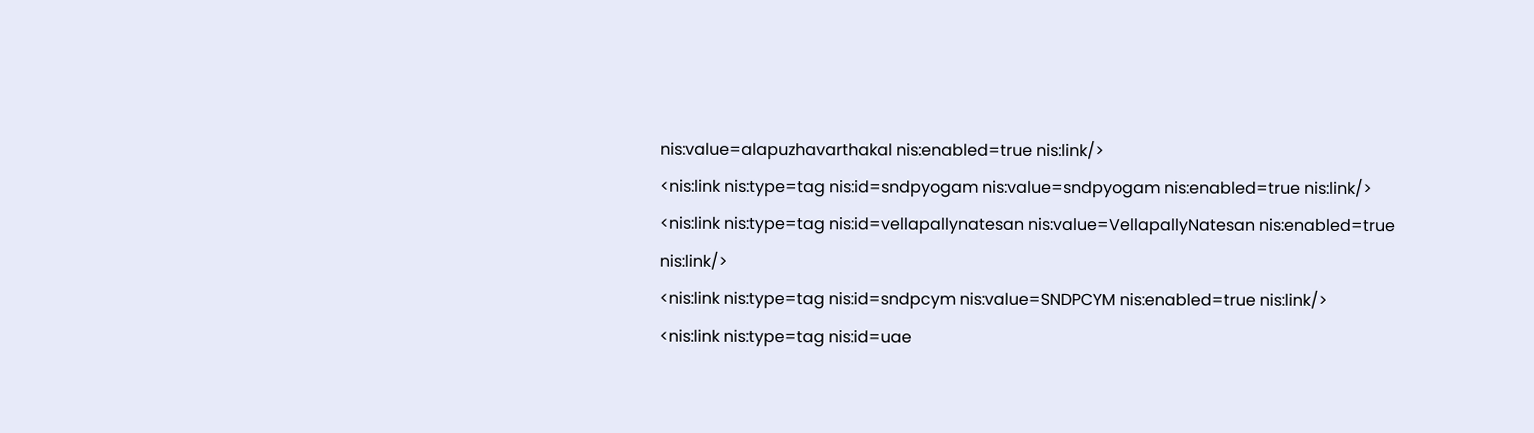nis:value=alapuzhavarthakal nis:enabled=true nis:link/>
<nis:link nis:type=tag nis:id=sndpyogam nis:value=sndpyogam nis:enabled=true nis:link/>
<nis:link nis:type=tag nis:id=vellapallynatesan nis:value=VellapallyNatesan nis:enabled=true nis:link/>
<nis:link nis:type=tag nis:id=sndpcym nis:value=SNDPCYM nis:enabled=true nis:link/>
<nis:link nis:type=tag nis:id=uae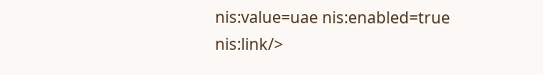nis:value=uae nis:enabled=true nis:link/>